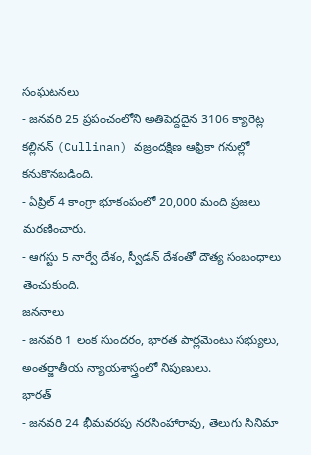సంఘటనలు
- జనవరి 25 ప్రపంచంలోని అతిపెద్దదైన 3106 క్యారెట్ల కల్లినన్ (Cullinan) వజ్రందక్షిణ ఆఫ్రికా గనుల్లో కనుకొనబడింది.
- ఏప్రిల్ 4 కాంగ్రా భూకంపంలో 20,000 మంది ప్రజలు మరణించారు.
- ఆగస్టు 5 నార్వే దేశం, స్వీడన్ దేశంతో దౌత్య సంబంధాలు తెంచుకుంది.
జననాలు
- జనవరి 1 లంక సుందరం, భారత పార్లమెంటు సభ్యులు, అంతర్జాతీయ న్యాయశాస్త్రంలో నిపుణులు.
భారత్
- జనవరి 24 భీమవరపు నరసింహారావు, తెలుగు సినిమా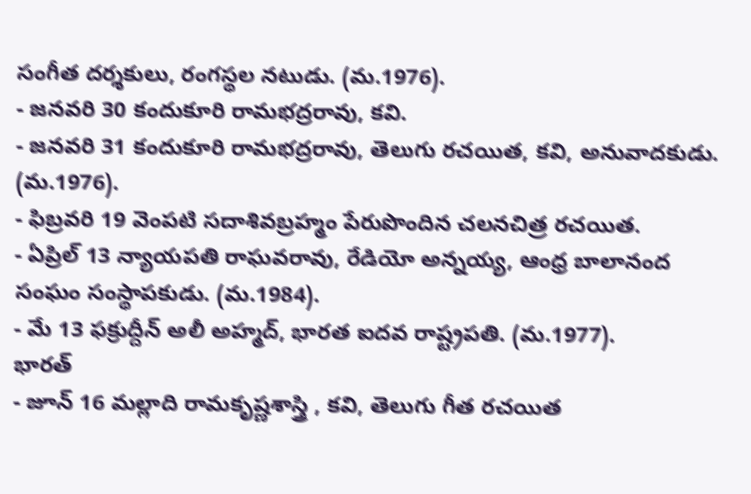సంగీత దర్శకులు, రంగస్థల నటుడు. (మ.1976).
- జనవరి 30 కందుకూరి రామభద్రరావు, కవి.
- జనవరి 31 కందుకూరి రామభద్రరావు, తెలుగు రచయిత, కవి, అనువాదకుడు. (మ.1976).
- ఫిబ్రవరి 19 వెంపటి సదాశివబ్రహ్మం పేరుపొందిన చలనచిత్ర రచయిత.
- ఏప్రిల్ 13 న్యాయపతి రాఘవరావు, రేడియో అన్నయ్య, ఆంధ్ర బాలానంద సంఘం సంస్థాపకుడు. (మ.1984).
- మే 13 ఫక్రుద్దీన్ అలీ అహ్మద్, భారత ఐదవ రాష్ట్రపతి. (మ.1977).
భారత్
- జూన్ 16 మల్లాది రామకృష్ణశాస్త్రి , కవి, తెలుగు గీత రచయిత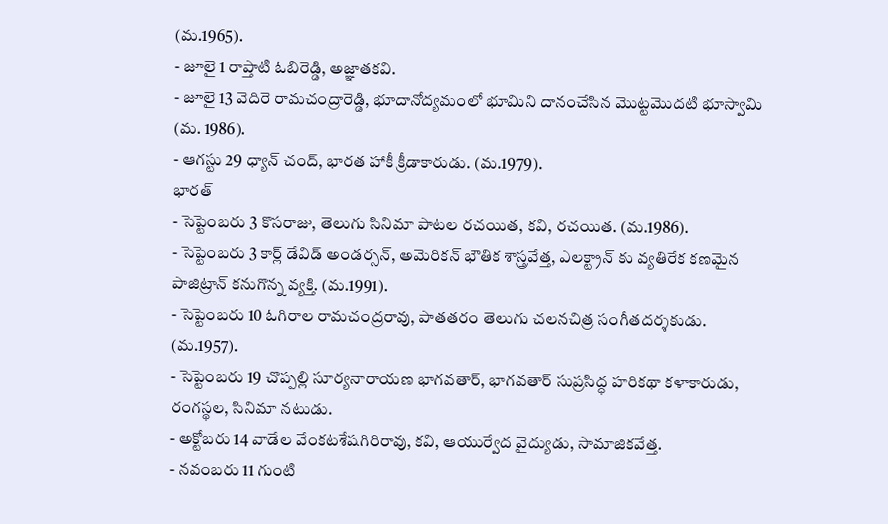(మ.1965).
- జూలై 1 రాప్తాటి ఓబిరెడ్డి, అజ్ఞాతకవి.
- జూలై 13 వెదిరె రామచంద్రారెడ్డి, భూదానోద్యమంలో భూమిని దానంచేసిన మొట్టమొదటి భూస్వామి (మ. 1986).
- ఆగస్టు 29 ధ్యాన్ చంద్, భారత హాకీ క్రీడాకారుడు. (మ.1979).
భారత్
- సెప్టెంబరు 3 కొసరాజు, తెలుగు సినిమా పాటల రచయిత, కవి, రచయిత. (మ.1986).
- సెప్టెంబరు 3 కార్ల్ డేవిడ్ అండర్సన్, అమెరికన్ భౌతిక శాస్త్రవేత్త, ఎలక్ట్రాన్ కు వ్యతిరేక కణమైన పాజిట్రాన్ కనుగొన్న వ్యక్తి. (మ.1991).
- సెప్టెంబరు 10 ఓగిరాల రామచంద్రరావు, పాతతరం తెలుగు చలనచిత్ర సంగీతదర్శకుడు. (మ.1957).
- సెప్టెంబరు 19 చొప్పల్లి సూర్యనారాయణ భాగవతార్, భాగవతార్ సుప్రసిద్ధ హరికథా కళాకారుడు, రంగస్థల, సినిమా నటుడు.
- అక్టోబరు 14 వాడేల వేంకటశేషగిరిరావు, కవి, ఆయుర్వేద వైద్యుడు, సామాజికవేత్త.
- నవంబరు 11 గుంటి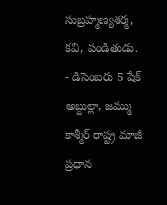సుబ్రహ్మణ్యశర్మ, కవి, పండితుడు.
- డిసెంబరు 5 షేక్ అబ్దుల్లా, జమ్ము కాశ్మీర్ రాష్ట్ర మాజీ ప్రధాన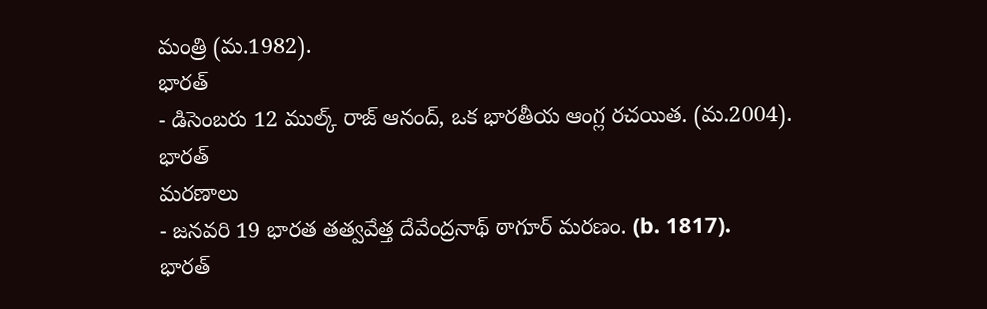మంత్రి (మ.1982).
భారత్
- డిసెంబరు 12 ముల్క్ రాజ్ ఆనంద్, ఒక భారతీయ ఆంగ్ల రచయిత. (మ.2004).
భారత్
మరణాలు
- జనవరి 19 భారత తత్వవేత్త దేవేంద్రనాథ్ ఠాగూర్ మరణం. (b. 1817).
భారత్